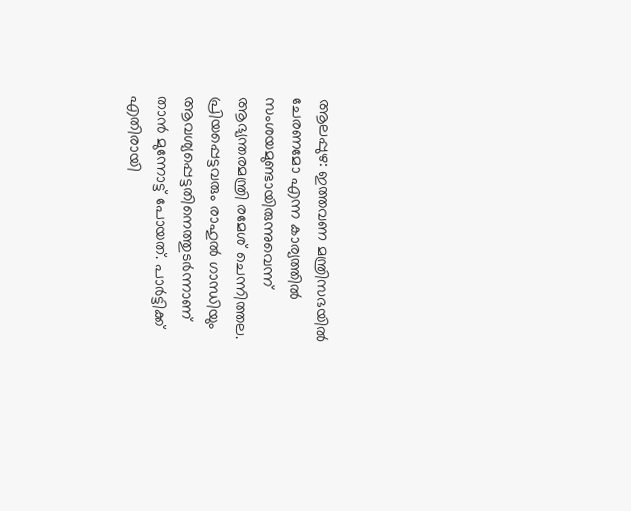ആലപ്പുഴ: ഇത്തവണ മന്ത്രിസഭയിൽ ചേരണമോ എന്ന കാര്യത്തിൽ സംശയമുണ്ടായിരുന്നുവെന്ന് ആഭ്യന്തരമന്ത്രി രമേശ് ചെന്നിത്തല. പ്രിയപ്പെട്ടവരും രാഹുൽ ഗാന്ധിയും ആവശ്യപ്പെട്ടതിനെത്തുടർന്നാണ് താൻ മുന്നോട്ട് പോയത്. പാർട്ടിക്ക് എതിരായി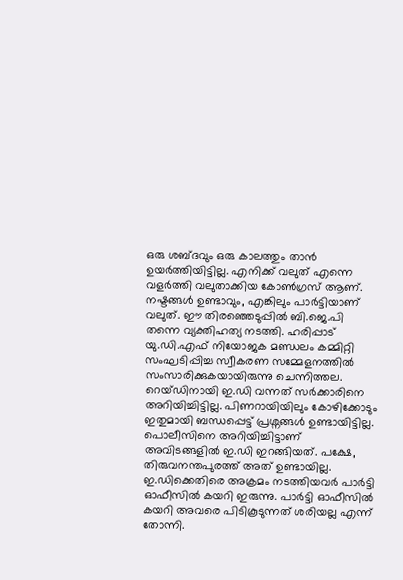ഒരു ശബ്ദവും ഒരു കാലത്തും താൻ ഉയർത്തിയിട്ടില്ല. എനിക്ക് വലുത് എന്നെ വളർത്തി വലുതാക്കിയ കോൺഗ്രസ് ആണ്. നഷ്ടങ്ങൾ ഉണ്ടാവും, എങ്കിലും പാർട്ടിയാണ് വലുത്. ഈ തിരഞ്ഞെടുപ്പിൽ ബി.ജെ.പി തന്നെ വ്യക്തിഹത്യ നടത്തി. ഹരിപ്പാട് യു.ഡി.എഫ് നിയോജക മണ്ഡലം കമ്മിറ്റി സംഘടിപ്പിച്ച സ്വീകരണ സമ്മേളനത്തിൽ സംസാരിക്കുകയായിരുന്നു ചെന്നിത്തല.
റെയ്ഡിനായി ഇ.ഡി വന്നത് സർക്കാരിനെ അറിയിച്ചിട്ടില്ല. പിണറായിയിലും കോഴിക്കോടും ഇതുമായി ബന്ധപ്പെട്ട് പ്രശ്നങ്ങൾ ഉണ്ടായിട്ടില്ല. പൊലീസിനെ അറിയിച്ചിട്ടാണ് അവിടങ്ങളിൽ ഇ.ഡി ഇറങ്ങിയത്. പക്ഷേ, തിരുവനന്തപുരത്ത് അത് ഉണ്ടായില്ല. ഇ.ഡിക്കെതിരെ അക്രമം നടത്തിയവർ പാർട്ടി ഓഫീസിൽ കയറി ഇരുന്നു. പാർട്ടി ഓഫീസിൽ കയറി അവരെ പിടികൂടുന്നത് ശരിയല്ല എന്ന് തോന്നി.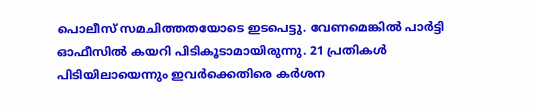പൊലീസ് സമചിത്തതയോടെ ഇടപെട്ടു. വേണമെങ്കിൽ പാർട്ടി ഓഫീസിൽ കയറി പിടികൂടാമായിരുന്നു. 21 പ്രതികൾ പിടിയിലായെന്നും ഇവർക്കെതിരെ കർശന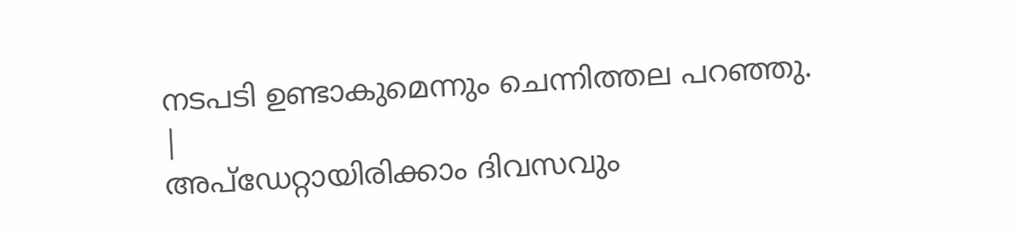നടപടി ഉണ്ടാകുമെന്നും ചെന്നിത്തല പറഞ്ഞു.
|
അപ്ഡേറ്റായിരിക്കാം ദിവസവും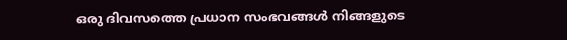ഒരു ദിവസത്തെ പ്രധാന സംഭവങ്ങൾ നിങ്ങളുടെ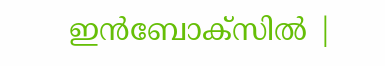ഇൻബോക്സിൽ |